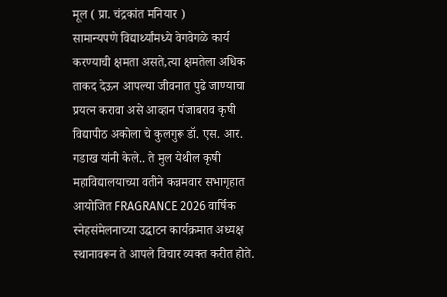मूल ( प्रा. चंद्रकांत मनियार )
सामान्यपणे विद्यार्थ्यांमध्ये वेगवेगळे कार्य करण्याची क्षमता असते,त्या क्षमतेला अधिक ताकद देऊन आपल्या जीवनात पुढे जाण्याचा प्रयत्न करावा असे आव्हान पंजाबराव कृषी विद्यापीठ अकोला चे कुलगुरू डॉ. एस. आर. गडाख यांनी केले.. ते मुल येथील कृषी महाविद्यालयाच्या वतीने कन्नमवार सभागृहात आयोजित FRAGRANCE 2026 वार्षिक स्नेहसंमेलनाच्या उद्घाटन कार्यक्रमात अध्यक्ष स्थानावरून ते आपले विचार व्यक्त करीत होते.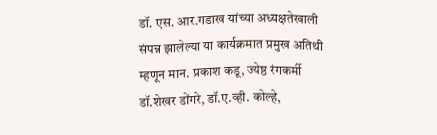डॉ. एस. आर.गडाख यांच्या अध्यक्षतेखाली संपन्न झालेल्या या कार्यक्रमात प्रमुख अतिथी म्हणून मान. प्रकाश कडू, ज्येष्ठ रंगकर्मी डॉ.शेखर डोंगरे, डॉ.ए.व्ही. कोल्हे,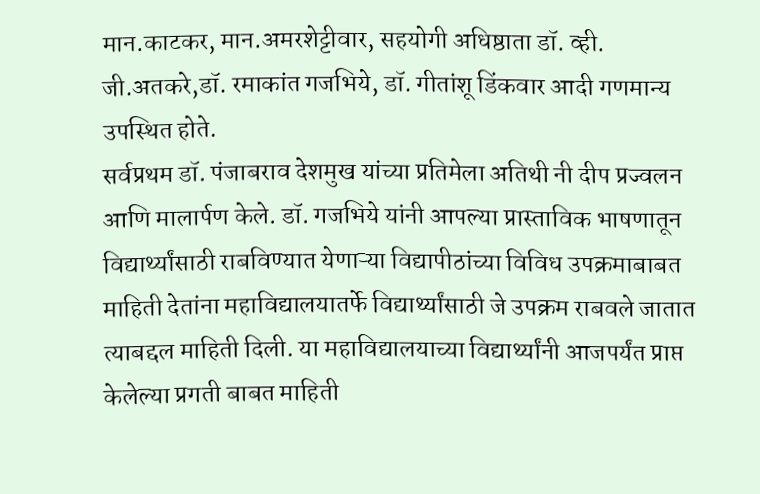मान.काटकर, मान.अमरशेट्टीवार, सहयोगी अधिष्ठाता डॉ. व्ही. जी.अतकरे,डॉ. रमाकांत गजभिये, डॉ. गीतांशू डिंकवार आदी गणमान्य उपस्थित होते.
सर्वप्रथम डॉ. पंजाबराव देशमुख यांच्या प्रतिमेला अतिथी नी दीप प्रज्वलन आणि मालार्पण केले. डॉ. गजभिये यांनी आपल्या प्रास्ताविक भाषणातून विद्यार्थ्यांसाठी राबविण्यात येणाऱ्या विद्यापीठांच्या विविध उपक्रमाबाबत माहिती देतांना महाविद्यालयातर्फे विद्यार्थ्यांसाठी जे उपक्रम राबवले जातात त्याबद्दल माहिती दिली. या महाविद्यालयाच्या विद्यार्थ्यांनी आजपर्यंत प्राप्त केलेल्या प्रगती बाबत माहिती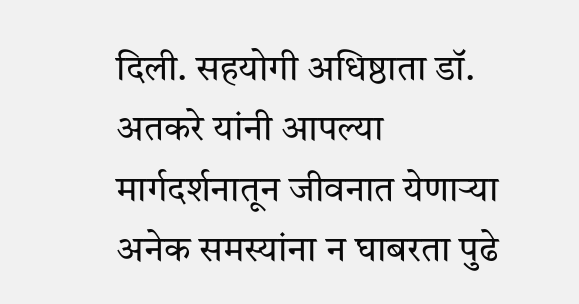दिली. सहयोगी अधिष्ठाता डॉ. अतकरे यांनी आपल्या मार्गदर्शनातून जीवनात येणाऱ्या अनेक समस्यांना न घाबरता पुढे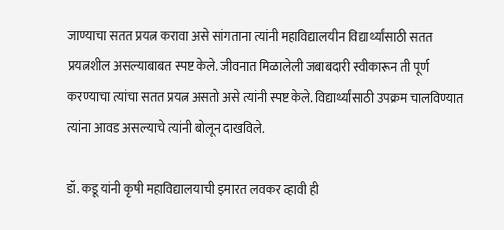जाण्याचा सतत प्रयत्न करावा असे सांगताना त्यांनी महाविद्यालयीन विद्यार्थ्यांसाठी सतत प्रयत्नशील असल्याबाबत स्पष्ट केले. जीवनात मिळालेली जबाबदारी स्वीकारून ती पूर्ण करण्याचा त्यांचा सतत प्रयत्न असतो असे त्यांनी स्पष्ट केले. विद्यार्थ्यांसाठी उपक्रम चालविण्यात त्यांना आवड असल्याचे त्यांनी बोलून दाखविले.

डॉ. कडू यांनी कृषी महाविद्यालयाची इमारत लवकर व्हावी ही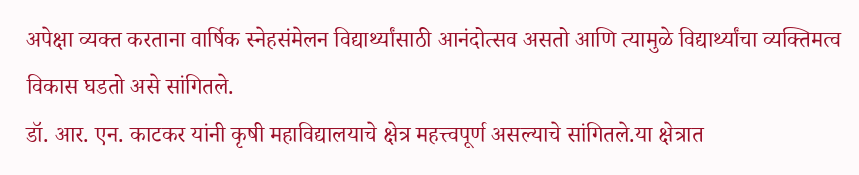अपेक्षा व्यक्त करताना वार्षिक स्नेहसंमेलन विद्यार्थ्यांसाठी आनंदोत्सव असतो आणि त्यामुळे विद्यार्थ्यांचा व्यक्तिमत्व विकास घडतो असे सांगितले.
डॉ. आर. एन. काटकर यांनी कृषी महाविद्यालयाचे क्षेत्र महत्त्वपूर्ण असल्याचे सांगितले.या क्षेत्रात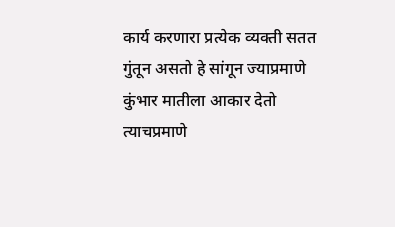कार्य करणारा प्रत्येक व्यक्ती सतत गुंतून असतो हे सांगून ज्याप्रमाणे कुंभार मातीला आकार देतो त्याचप्रमाणे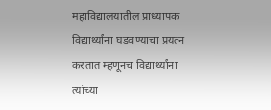महाविद्यालयातील प्राध्यापक विद्यार्थ्यांना घडवण्याचा प्रयत्न करतात म्हणूनच विद्यार्थ्यांना त्यांच्या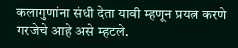कलागुणांना संधी देता यावी म्हणून प्रयत्न करणे गरजेचे आहे असे म्हटले.